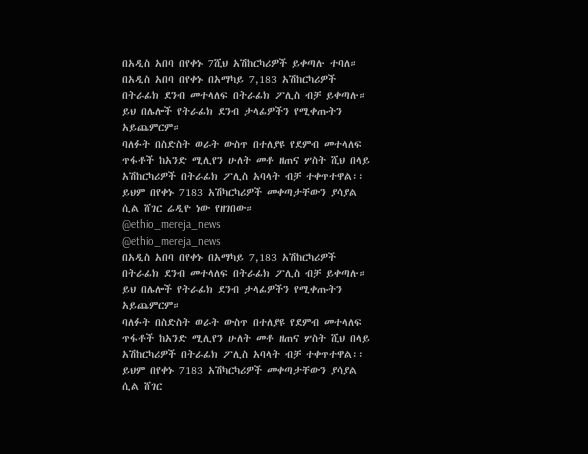በአዲስ አበባ በየቀኑ 7ሺህ አሽከርካሪዎች ይቀጣሉ ተባለ።
በአዲስ አበባ በየቀኑ በአማካይ 7,183 አሽከርካሪዎች በትራፊክ ደንብ መተላለፍ በትራፊክ ፖሊስ ብቻ ይቀጣሉ።
ይህ በሌሎች የትራፊክ ደንብ ታላፊዎችን የሚቀጡትን አይጨምርም።
ባለፉት በስድስት ወራት ውስጥ በተለያዩ የደምብ መተላለፍ ጥፋቶች ከአንድ ሚሊየን ሁለት መቶ ዘጠና ሦስት ሺህ በላይ አሽከርካሪዎች በትራፊክ ፖሊስ አባላት ብቻ ተቀጥተዋል፡፡
ይህም በየቀኑ 7183 አሽካርካሪዎች መቀጣታቸውን ያሳያል ሲል ሸገር ሬዲዮ ነው የዘገበው።
@ethio_mereja_news
@ethio_mereja_news
በአዲስ አበባ በየቀኑ በአማካይ 7,183 አሽከርካሪዎች በትራፊክ ደንብ መተላለፍ በትራፊክ ፖሊስ ብቻ ይቀጣሉ።
ይህ በሌሎች የትራፊክ ደንብ ታላፊዎችን የሚቀጡትን አይጨምርም።
ባለፉት በስድስት ወራት ውስጥ በተለያዩ የደምብ መተላለፍ ጥፋቶች ከአንድ ሚሊየን ሁለት መቶ ዘጠና ሦስት ሺህ በላይ አሽከርካሪዎች በትራፊክ ፖሊስ አባላት ብቻ ተቀጥተዋል፡፡
ይህም በየቀኑ 7183 አሽካርካሪዎች መቀጣታቸውን ያሳያል ሲል ሸገር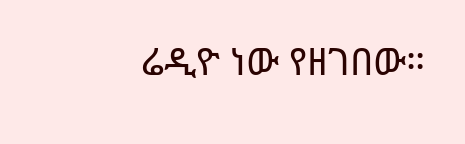ሬዲዮ ነው የዘገበው።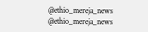@ethio_mereja_news
@ethio_mereja_news